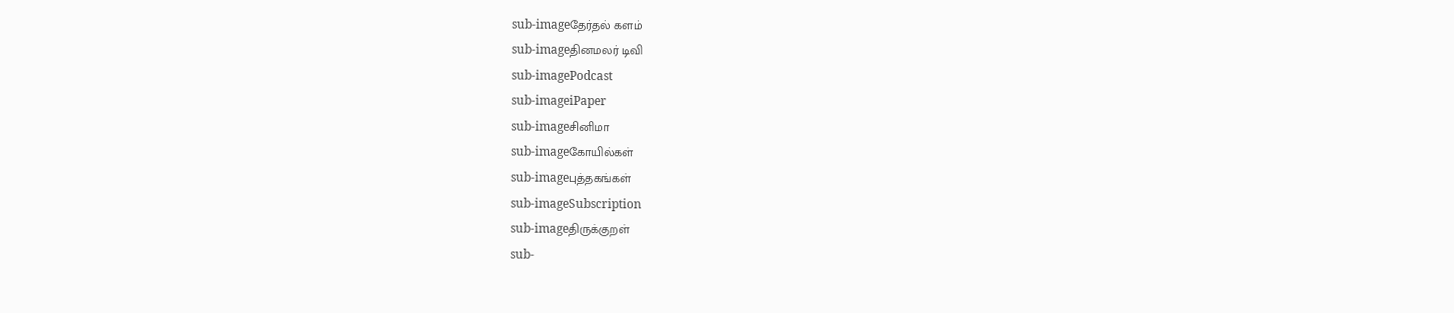sub-imageதேர்தல் களம்
sub-imageதினமலர் டிவி
sub-imagePodcast
sub-imageiPaper
sub-imageசினிமா
sub-imageகோயில்கள்
sub-imageபுத்தகங்கள்
sub-imageSubscription
sub-imageதிருக்குறள்
sub-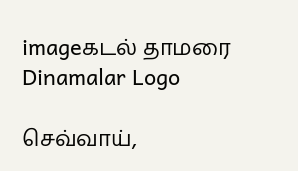imageகடல் தாமரை
Dinamalar Logo

செவ்வாய்,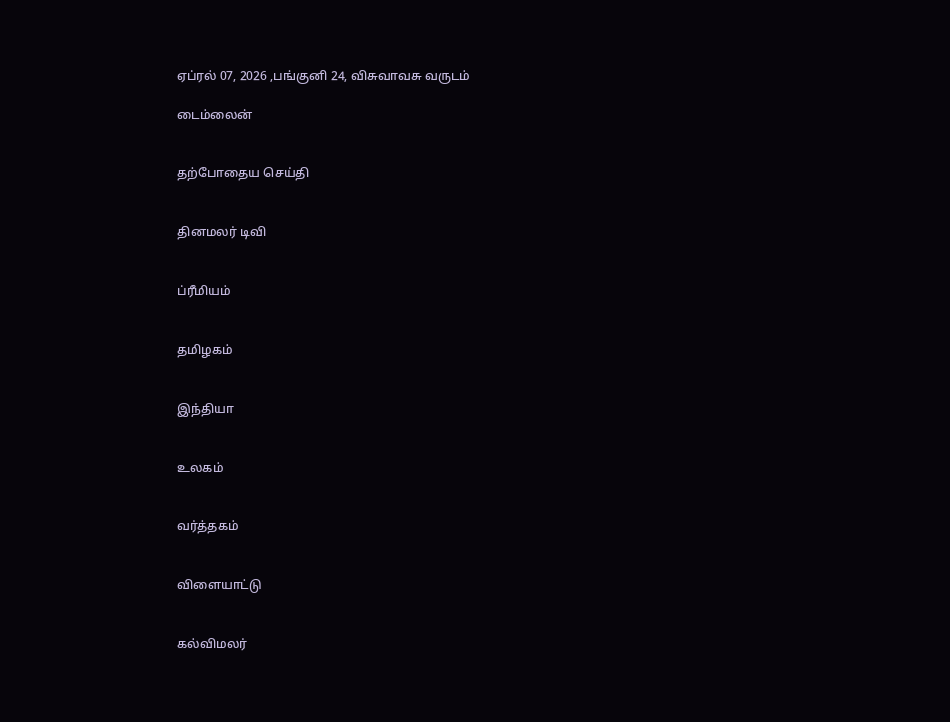ஏப்ரல் 07, 2026 ,பங்குனி 24, விசுவாவசு வருடம்

டைம்லைன்


தற்போதைய செய்தி


தினமலர் டிவி


ப்ரீமியம்


தமிழகம்


இந்தியா


உலகம்


வர்த்தகம்


விளையாட்டு


கல்விமலர்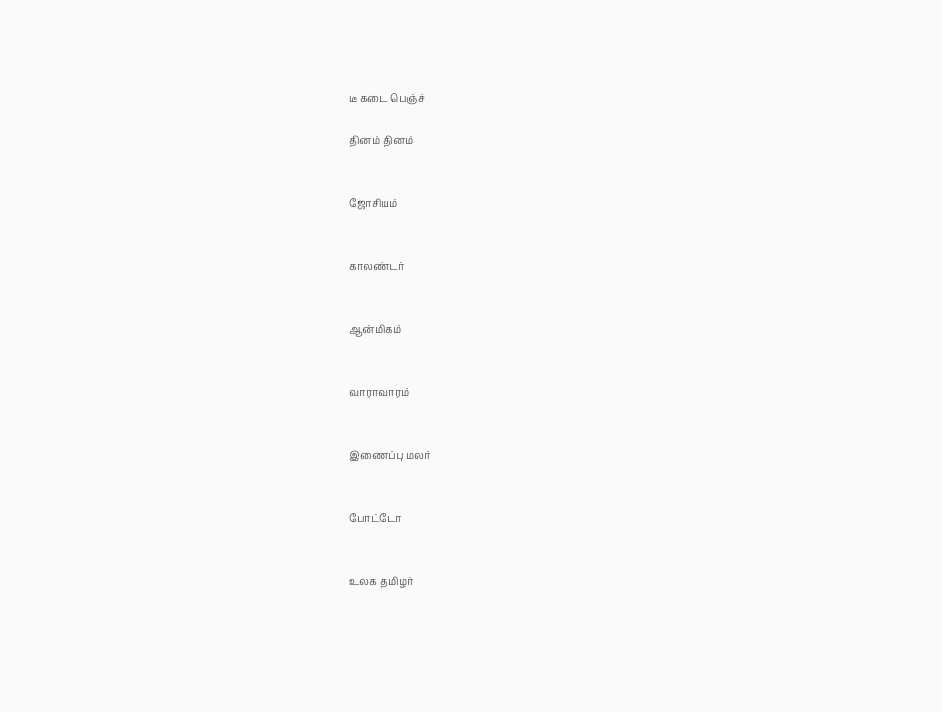டீ கடை பெஞ்ச்

தினம் தினம்


ஜோசியம்


காலண்டர்


ஆன்மிகம்


வாராவாரம்


இணைப்பு மலர்


போட்டோ


உலக தமிழர்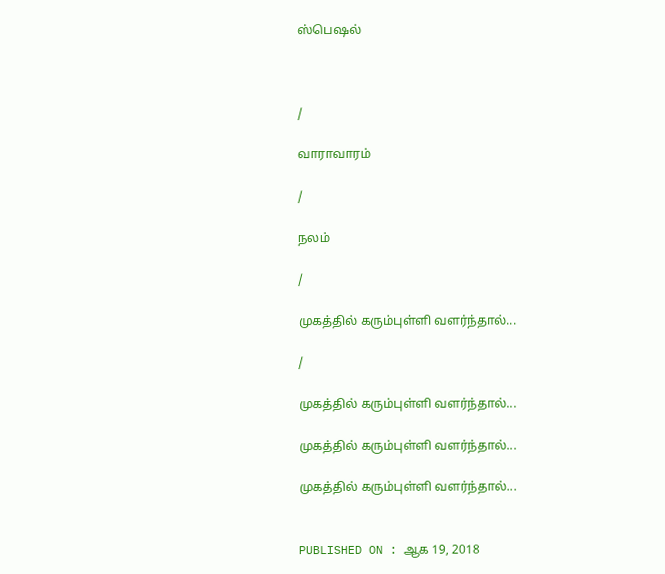ஸ்பெஷல்



/

வாராவாரம்

/

நலம்

/

முகத்தில் கரும்புள்ளி வளர்ந்தால்...

/

முகத்தில் கரும்புள்ளி வளர்ந்தால்...

முகத்தில் கரும்புள்ளி வளர்ந்தால்...

முகத்தில் கரும்புள்ளி வளர்ந்தால்...


PUBLISHED ON : ஆக 19, 2018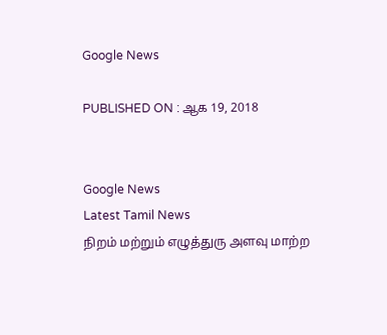Google News

PUBLISHED ON : ஆக 19, 2018


Google News
Latest Tamil News
நிறம் மற்றும் எழுத்துரு அளவு மாற்ற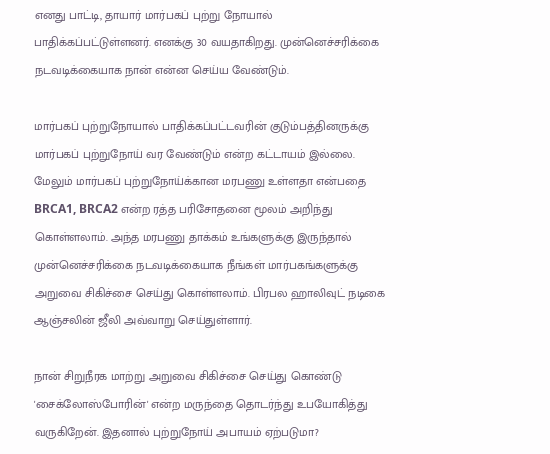எனது பாட்டி, தாயார் மார்பகப் புற்று நோயால் பாதிக்கப்பட்டுள்ளனர். எனக்கு 30 வயதாகிறது. முன்னெச்சரிக்கை நடவடிக்கையாக நான் என்ன செய்ய வேண்டும்.

மார்பகப் புற்றுநோயால் பாதிக்கப்பட்டவரின் குடும்பத்தினருக்கு மார்பகப் புற்றுநோய் வர வேண்டும் என்ற கட்டாயம் இல்லை. மேலும் மார்பகப் புற்றுநோய்க்கான மரபணு உள்ளதா என்பதை BRCA1, BRCA2 என்ற ரத்த பரிசோதனை மூலம் அறிந்து கொள்ளலாம். அந்த மரபணு தாக்கம் உங்களுக்கு இருந்தால் முன்னெச்சரிக்கை நடவடிக்கையாக நீங்கள் மார்பகங்களுக்கு அறுவை சிகிச்சை செய்து கொள்ளலாம். பிரபல ஹாலிவுட் நடிகை ஆஞ்சலின் ஜீலி அவ்வாறு செய்துள்ளார்.

நான் சிறுநீரக மாற்று அறுவை சிகிச்சை செய்து கொண்டு 'சைக்லோஸ்போரின்' என்ற மருந்தை தொடர்ந்து உபயோகித்து வருகிறேன். இதனால் புற்றுநோய் அபாயம் ஏற்படுமா?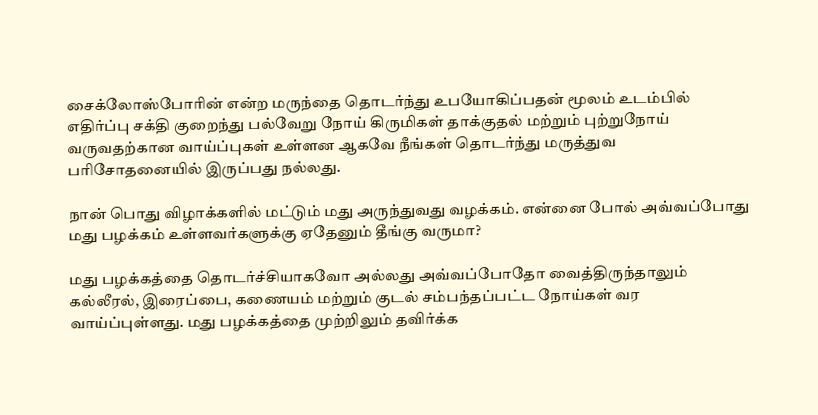சைக்லோஸ்போரின் என்ற மருந்தை தொடர்ந்து உபயோகிப்பதன் மூலம் உடம்பில் எதிர்ப்பு சக்தி குறைந்து பல்வேறு நோய் கிருமிகள் தாக்குதல் மற்றும் புற்றுநோய் வருவதற்கான வாய்ப்புகள் உள்ளன ஆகவே நீங்கள் தொடர்ந்து மருத்துவ பரிசோதனையில் இருப்பது நல்லது.

நான் பொது விழாக்களில் மட்டும் மது அருந்துவது வழக்கம். என்னை போல் அவ்வப்போது மது பழக்கம் உள்ளவர்களுக்கு ஏதேனும் தீங்கு வருமா?

மது பழக்கத்தை தொடர்ச்சியாகவோ அல்லது அவ்வப்போதோ வைத்திருந்தாலும் கல்லீரல், இரைப்பை, கணையம் மற்றும் குடல் சம்பந்தப்பட்ட நோய்கள் வர வாய்ப்புள்ளது. மது பழக்கத்தை முற்றிலும் தவிர்க்க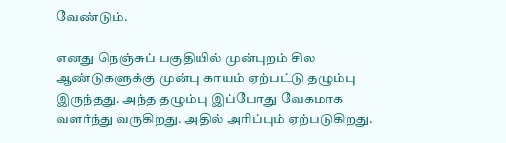வேண்டும்.

எனது நெஞ்சுப் பகுதியில் முன்புறம் சில ஆண்டுகளுக்கு முன்பு காயம் ஏற்பட்டு தழும்பு இருந்தது. அந்த தழும்பு இப்போது வேகமாக வளர்ந்து வருகிறது. அதில் அரிப்பும் ஏற்படுகிறது.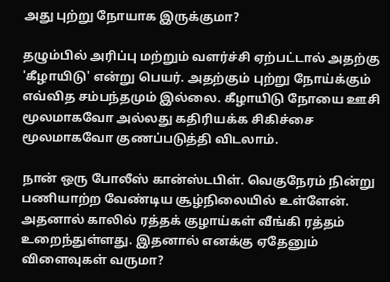அது புற்று நோயாக இருக்குமா?

தழும்பில் அரிப்பு மற்றும் வளர்ச்சி ஏற்பட்டால் அதற்கு 'கீழாயிடு' என்று பெயர். அதற்கும் புற்று நோய்க்கும் எவ்வித சம்பந்தமும் இல்லை. கீழாயிடு நோயை ஊசி மூலமாகவோ அல்லது கதிரியக்க சிகிச்சை மூலமாகவோ குணப்படுத்தி விடலாம்.

நான் ஒரு போலீஸ் கான்ஸ்டபிள். வெகுநேரம் நின்று பணியாற்ற வேண்டிய சூழ்நிலையில் உள்ளேன். அதனால் காலில் ரத்தக் குழாய்கள் வீங்கி ரத்தம் உறைந்துள்ளது. இதனால் எனக்கு ஏதேனும் விளைவுகள் வருமா?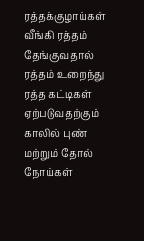ரத்தக்குழாய்கள் வீங்கி ரத்தம் தேங்குவதால் ரத்தம் உறைந்து ரத்த கட்டிகள் ஏற்படுவதற்கும் காலில் புண் மற்றும் தோல் நோய்கள்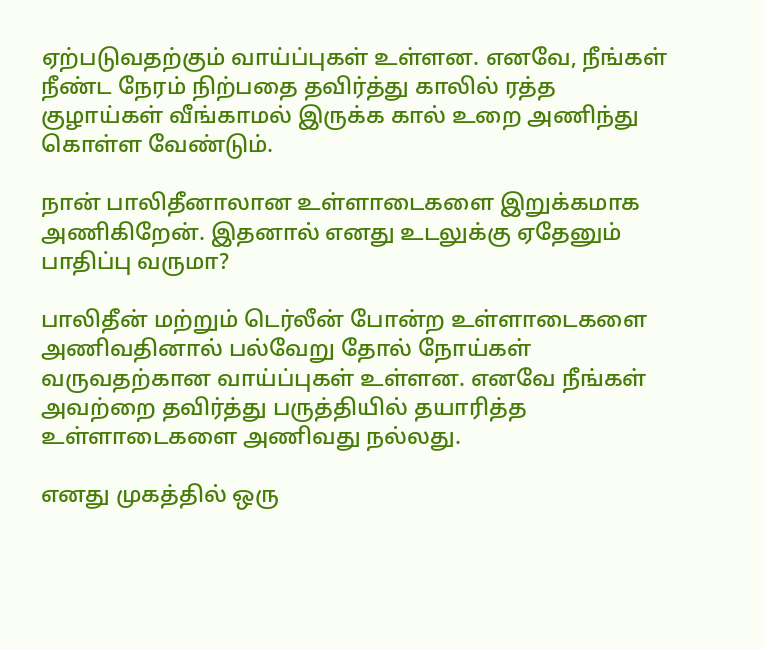ஏற்படுவதற்கும் வாய்ப்புகள் உள்ளன. எனவே, நீங்கள் நீண்ட நேரம் நிற்பதை தவிர்த்து காலில் ரத்த குழாய்கள் வீங்காமல் இருக்க கால் உறை அணிந்து கொள்ள வேண்டும்.

நான் பாலிதீனாலான உள்ளாடைகளை இறுக்கமாக அணிகிறேன். இதனால் எனது உடலுக்கு ஏதேனும் பாதிப்பு வருமா?

பாலிதீன் மற்றும் டெர்லீன் போன்ற உள்ளாடைகளை அணிவதினால் பல்வேறு தோல் நோய்கள் வருவதற்கான வாய்ப்புகள் உள்ளன. எனவே நீங்கள் அவற்றை தவிர்த்து பருத்தியில் தயாரித்த உள்ளாடைகளை அணிவது நல்லது.

எனது முகத்தில் ஒரு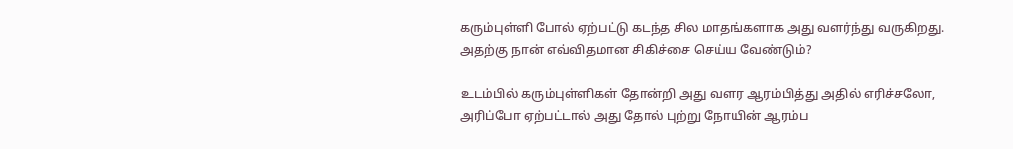கரும்புள்ளி போல் ஏற்பட்டு கடந்த சில மாதங்களாக அது வளர்ந்து வருகிறது. அதற்கு நான் எவ்விதமான சிகிச்சை செய்ய வேண்டும்?

உடம்பில் கரும்புள்ளிகள் தோன்றி அது வளர ஆரம்பித்து அதில் எரிச்சலோ, அரிப்போ ஏற்பட்டால் அது தோல் புற்று நோயின் ஆரம்ப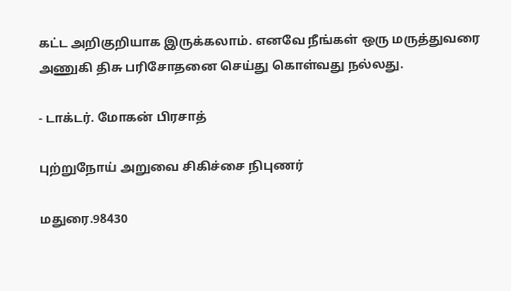கட்ட அறிகுறியாக இருக்கலாம். எனவே நீங்கள் ஒரு மருத்துவரை அணுகி திசு பரிசோதனை செய்து கொள்வது நல்லது.

- டாக்டர். மோகன் பிரசாத்

புற்றுநோய் அறுவை சிகிச்சை நிபுணர்

மதுரை.98430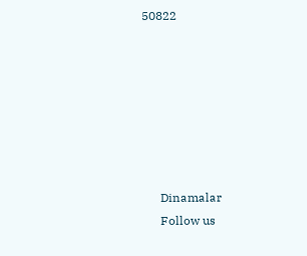50822







      Dinamalar
      Follow us